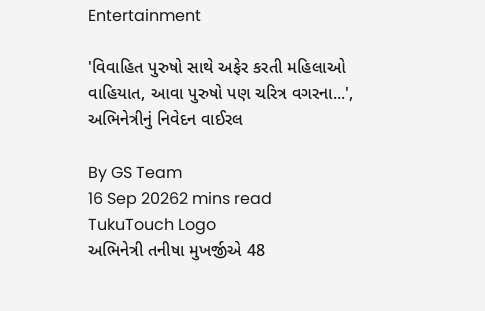Entertainment

'વિવાહિત પુરુષો સાથે અફેર કરતી મહિલાઓ વાહિયાત, આવા પુરુષો પણ ચરિત્ર વગરના...', અભિનેત્રીનું નિવેદન વાઈરલ

By GS Team
16 Sep 20262 mins read
TukuTouch Logo
અભિનેત્રી તનીષા મુખર્જીએ 48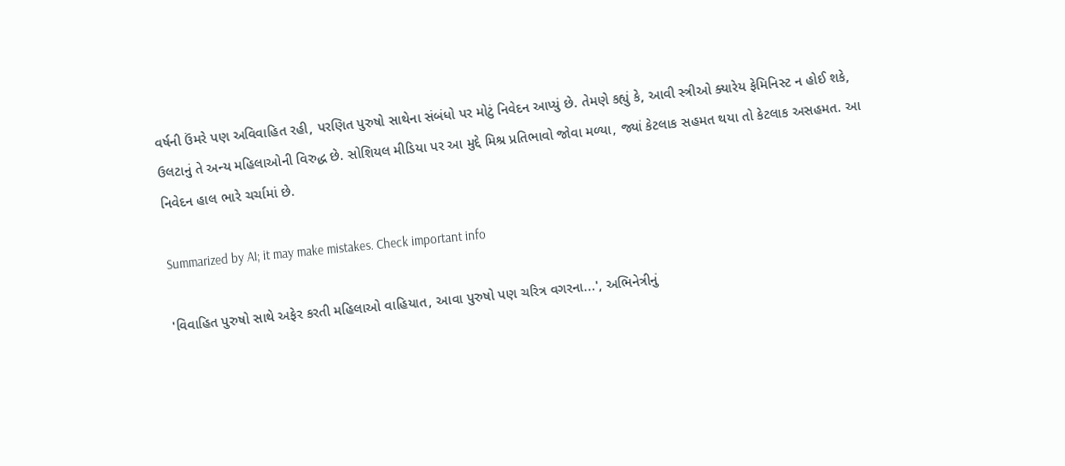વર્ષની ઉંમરે પણ અવિવાહિત રહી, પરણિત પુરુષો સાથેના સંબંધો પર મોટું નિવેદન આપ્યું છે. તેમણે કહ્યું કે, આવી સ્ત્રીઓ ક્યારેય ફેમિનિસ્ટ ન હોઈ શકે, ઉલટાનું તે અન્ય મહિલાઓની વિરુદ્ધ છે. સોશિયલ મીડિયા પર આ મુદ્દે મિશ્ર પ્રતિભાવો જોવા મળ્યા, જ્યાં કેટલાક સહમત થયા તો કેટલાક અસહમત. આ નિવેદન હાલ ભારે ચર્ચામાં છે.

Summarized by AI; it may make mistakes. Check important info

'વિવાહિત પુરુષો સાથે અફેર કરતી મહિલાઓ વાહિયાત, આવા પુરુષો પણ ચરિત્ર વગરના...', અભિનેત્રીનું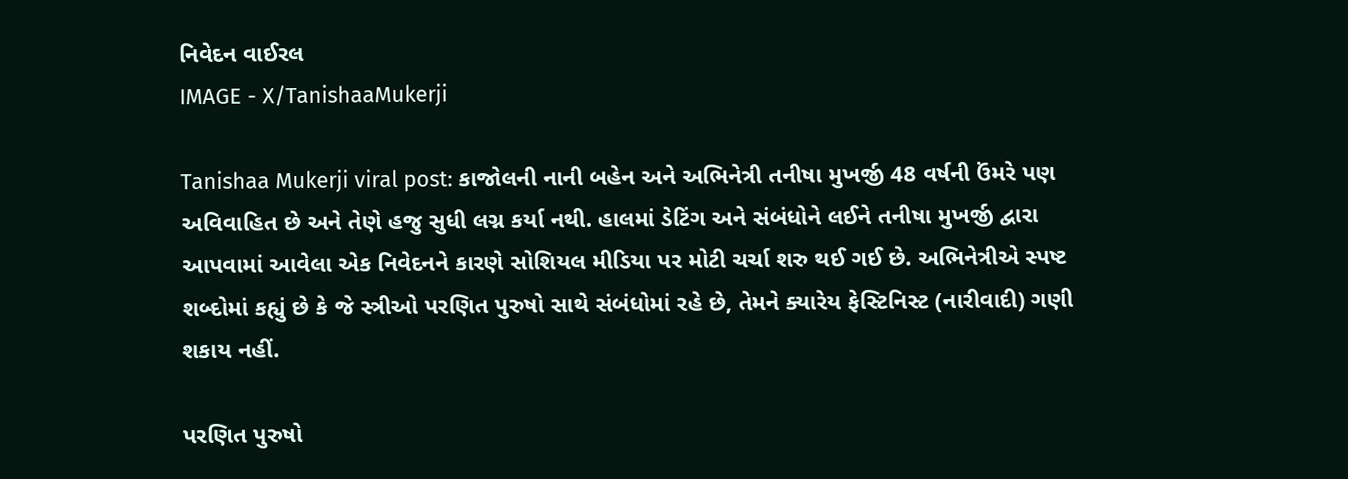નિવેદન વાઈરલ
IMAGE - X/TanishaaMukerji

Tanishaa Mukerji viral post: કાજોલની નાની બહેન અને અભિનેત્રી તનીષા મુખર્જી 48 વર્ષની ઉંમરે પણ અવિવાહિત છે અને તેણે હજુ સુધી લગ્ન કર્યા નથી. હાલમાં ડેટિંગ અને સંબંધોને લઈને તનીષા મુખર્જી દ્વારા આપવામાં આવેલા એક નિવેદનને કારણે સોશિયલ મીડિયા પર મોટી ચર્ચા શરુ થઈ ગઈ છે. અભિનેત્રીએ સ્પષ્ટ શબ્દોમાં કહ્યું છે કે જે સ્ત્રીઓ પરણિત પુરુષો સાથે સંબંધોમાં રહે છે, તેમને ક્યારેય ફેસ્ટિનિસ્ટ (નારીવાદી) ગણી શકાય નહીં.

પરણિત પુરુષો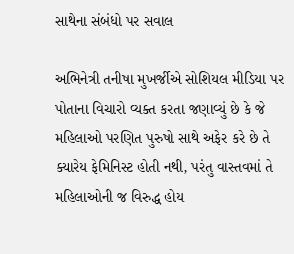સાથેના સંબંધો પર સવાલ

અભિનેત્રી તનીષા મુખર્જીએ સોશિયલ મીડિયા પર પોતાના વિચારો વ્યક્ત કરતા જણાવ્યું છે કે જે મહિલાઓ પરણિત પુરુષો સાથે અફેર કરે છે તે ક્યારેય ફેમિનિસ્ટ હોતી નથી, પરંતુ વાસ્તવમાં તે મહિલાઓની જ વિરુદ્ધ હોય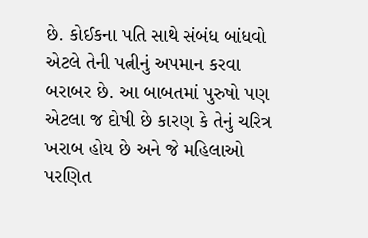છે. કોઈકના પતિ સાથે સંબંધ બાંધવો એટલે તેની પત્નીનું અપમાન કરવા બરાબર છે. આ બાબતમાં પુરુષો પણ એટલા જ દોષી છે કારણ કે તેનું ચરિત્ર ખરાબ હોય છે અને જે મહિલાઓ પરણિત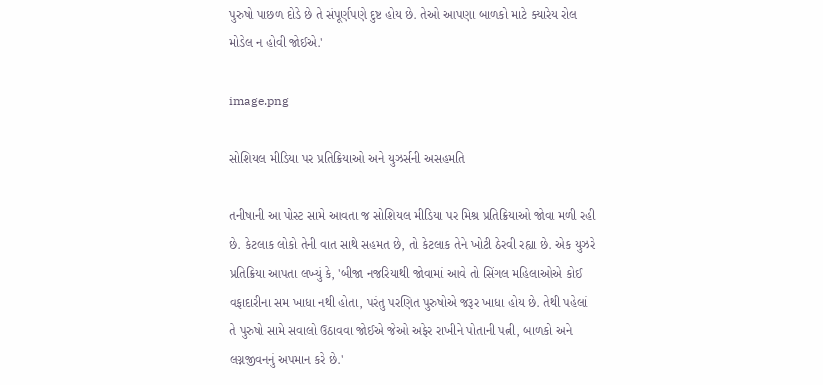પુરુષો પાછળ દોડે છે તે સંપૂર્ણપણે દુષ્ટ હોય છે. તેઓ આપણા બાળકો માટે ક્યારેય રોલ મોડેલ ન હોવી જોઈએ.'

image.png

સોશિયલ મીડિયા પર પ્રતિક્રિયાઓ અને યુઝર્સની અસહમતિ

તનીષાની આ પોસ્ટ સામે આવતા જ સોશિયલ મીડિયા પર મિશ્ર પ્રતિક્રિયાઓ જોવા મળી રહી છે. કેટલાક લોકો તેની વાત સાથે સહમત છે, તો કેટલાક તેને ખોટી ઠેરવી રહ્યા છે. એક યુઝરે પ્રતિક્રિયા આપતા લખ્યું કે, 'બીજા નજરિયાથી જોવામાં આવે તો સિંગલ મહિલાઓએ કોઈ વફાદારીના સમ ખાધા નથી હોતા, પરંતુ પરણિત પુરુષોએ જરૂર ખાધા હોય છે. તેથી પહેલાં તે પુરુષો સામે સવાલો ઉઠાવવા જોઈએ જેઓ અફેર રાખીને પોતાની પત્ની, બાળકો અને લગ્નજીવનનું અપમાન કરે છે.'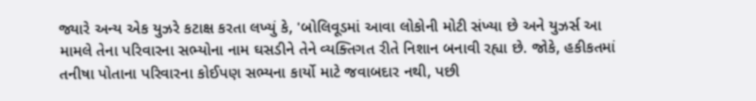જ્યારે અન્ય એક યુઝરે કટાક્ષ કરતા લખ્યું કે, 'બોલિવૂડમાં આવા લોકોની મોટી સંખ્યા છે અને યુઝર્સ આ મામલે તેના પરિવારના સભ્યોના નામ ઘસડીને તેને વ્યક્તિગત રીતે નિશાન બનાવી રહ્યા છે. જોકે, હકીકતમાં તનીષા પોતાના પરિવારના કોઈપણ સભ્યના કાર્યો માટે જવાબદાર નથી, પછી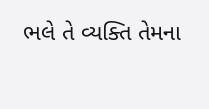ભલે તે વ્યક્તિ તેમના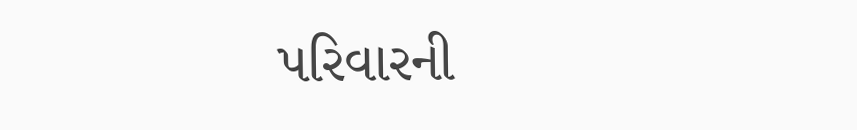પરિવારની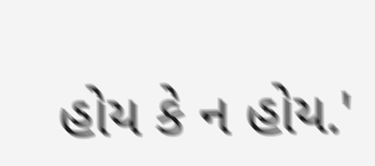હોય કે ન હોય.'